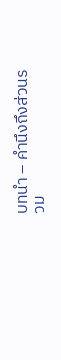บทนำ – คำนึงถึงส่วนรวม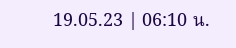19.05.23 | 06:10 น.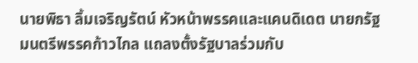นายพิธา ลิ้มเจริญรัตน์ หัวหน้าพรรคและแคนดิเดต นายกรัฐมนตรีพรรคก้าวไกล แถลงตั้งรัฐบาลร่วมกับ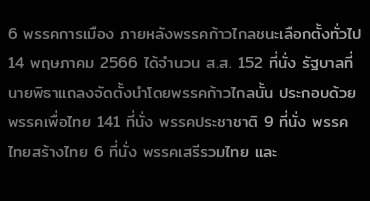6 พรรคการเมือง ภายหลังพรรคก้าวไกลชนะเลือกตั้งทั่วไป 14 พฤษภาคม 2566 ได้จำนวน ส.ส. 152 ที่นั่ง รัฐบาลที่นายพิธาแถลงจัดตั้งนำโดยพรรคก้าวไกลนั้น ประกอบด้วย พรรคเพื่อไทย 141 ที่นั่ง พรรคประชาชาติ 9 ที่นั่ง พรรคไทยสร้างไทย 6 ที่นั่ง พรรคเสรีรวมไทย และ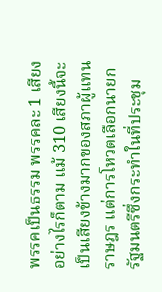พรรคเป็นธรรม พรรคละ 1 เสียง อย่างไรก็ตาม แม้ 310 เสียงนี้จะเป็นเสียงข้างมากของสภาผู้แทนราษฎร แต่การโหวตเลือกนายกรัฐมนตรีซึ่งกระทำในที่ประชุม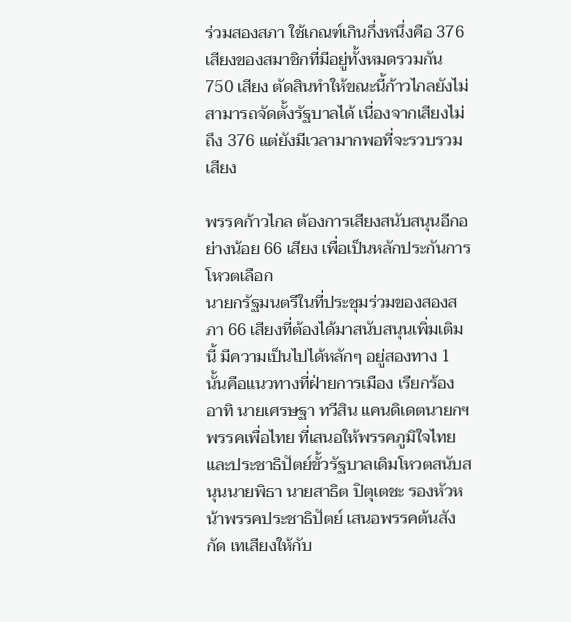ร่วมสองสภา ใช้เกณฑ์เกินกึ่งหนึ่งคือ 376 เสียงของสมาชิกที่มีอยู่ทั้งหมดรวมกัน 750 เสียง ตัดสินทำให้ขณะนี้ก้าวไกลยังไม่สามารถจัดตั้งรัฐบาลได้ เนื่องจากเสียงไม่ถึง 376 แต่ยังมีเวลามากพอที่จะรวบรวมเสียง

พรรคก้าวไกล ต้องการเสียงสนับสนุนอีกอย่างน้อย 66 เสียง เพื่อเป็นหลักประกันการโหวตเลือก
นายกรัฐมนตรีในที่ประชุมร่วมของสองสภา 66 เสียงที่ต้องได้มาสนับสนุนเพิ่มเติมนี้ มีความเป็นไปได้หลักๆ อยู่สองทาง 1 นั้นคือแนวทางที่ฝ่ายการเมือง เรียกร้อง อาทิ นายเศรษฐา ทวีสิน แคนดิเดตนายกฯพรรคเพื่อไทย ที่เสนอให้พรรคภูมิใจไทย และประชาธิปัตย์ขั้วรัฐบาลเดิมโหวตสนับสนุนนายพิธา นายสาธิต ปิตุเตชะ รองหัวหน้าพรรคประชาธิปัตย์ เสนอพรรคต้นสังกัด เทเสียงให้กับ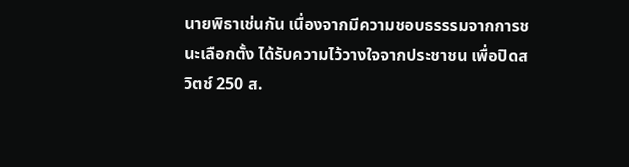นายพิธาเช่นกัน เนื่องจากมีความชอบธรรรมจากการชนะเลือกตั้ง ได้รับความไว้วางใจจากประชาชน เพื่อปิดสวิตช์ 250 ส.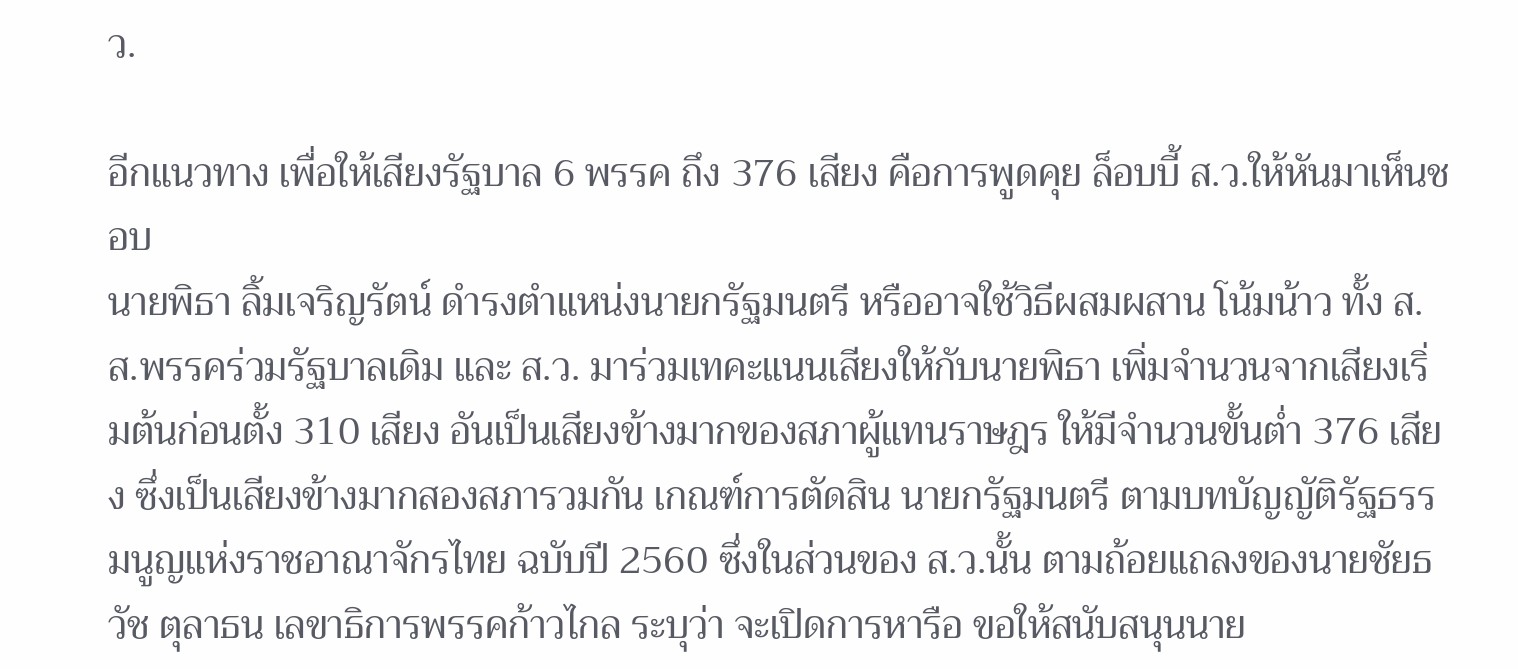ว.

อีกแนวทาง เพื่อให้เสียงรัฐบาล 6 พรรค ถึง 376 เสียง คือการพูดคุย ล็อบบี้ ส.ว.ให้หันมาเห็นชอบ
นายพิธา ลิ้มเจริญรัตน์ ดำรงตำแหน่งนายกรัฐมนตรี หรืออาจใช้วิธีผสมผสาน โน้มน้าว ทั้ง ส.ส.พรรคร่วมรัฐบาลเดิม และ ส.ว. มาร่วมเทคะแนนเสียงให้กับนายพิธา เพิ่มจำนวนจากเสียงเริ่มต้นก่อนตั้ง 310 เสียง อันเป็นเสียงข้างมากของสภาผู้แทนราษฎร ให้มีจำนวนขั้นต่ำ 376 เสียง ซึ่งเป็นเสียงข้างมากสองสภารวมกัน เกณฑ์การตัดสิน นายกรัฐมนตรี ตามบทบัญญัติรัฐธรรมนูญแห่งราชอาณาจักรไทย ฉบับปี 2560 ซึ่งในส่วนของ ส.ว.นั้น ตามถ้อยแถลงของนายชัยธวัช ตุลาธน เลขาธิการพรรคก้าวไกล ระบุว่า จะเปิดการหารือ ขอให้สนับสนุนนาย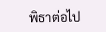พิธาต่อไป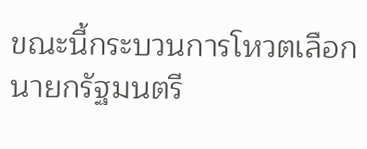ขณะนี้กระบวนการโหวตเลือกนายกรัฐมนตรี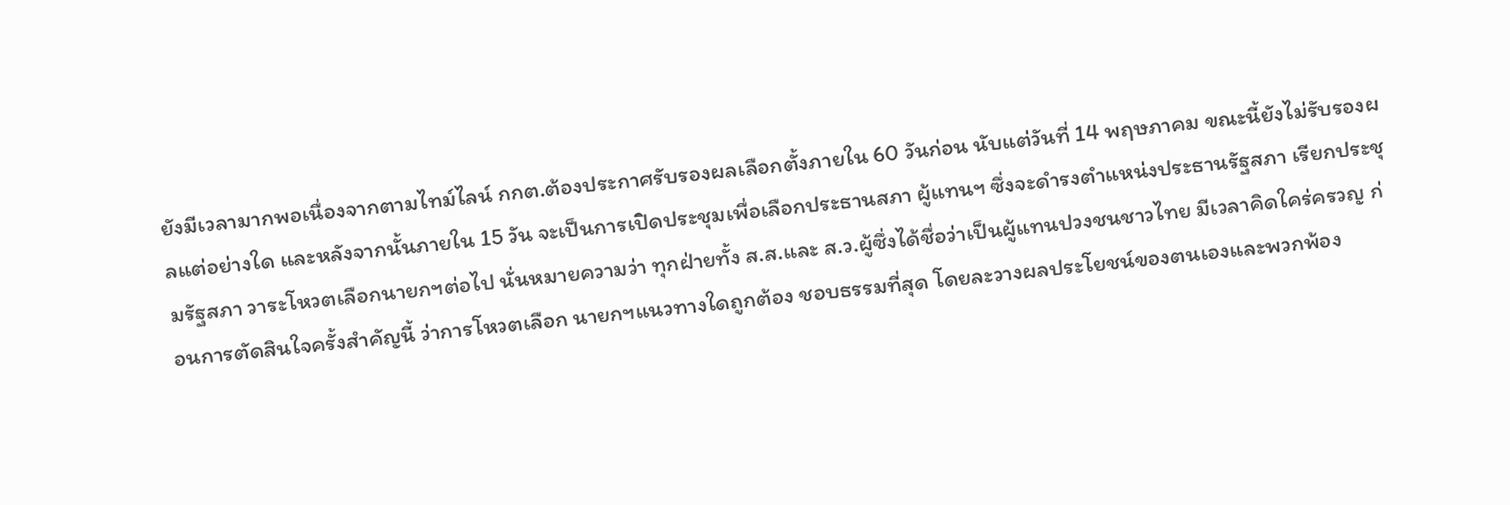ยังมีเวลามากพอเนื่องจากตามไทม์ไลน์ กกต.ต้องประกาศรับรองผลเลือกตั้งภายใน 60 วันก่อน นับแต่วันที่ 14 พฤษภาคม ขณะนี้ยังไม่รับรองผลแต่อย่างใด และหลังจากนั้นภายใน 15 วัน จะเป็นการเปิดประชุมเพื่อเลือกประธานสภา ผู้แทนฯ ซึ่งจะดำรงตำแหน่งประธานรัฐสภา เรียกประชุมรัฐสภา วาระโหวตเลือกนายกฯต่อไป นั่นหมายความว่า ทุกฝ่ายทั้ง ส.ส.และ ส.ว.ผู้ซึ่งได้ชื่อว่าเป็นผู้แทนปวงชนชาวไทย มีเวลาคิดใคร่ครวญ ก่อนการตัดสินใจครั้งสำคัญนี้ ว่าการโหวตเลือก นายกฯแนวทางใดถูกต้อง ชอบธรรมที่สุด โดยละวางผลประโยชน์ของตนเองและพวกพ้อง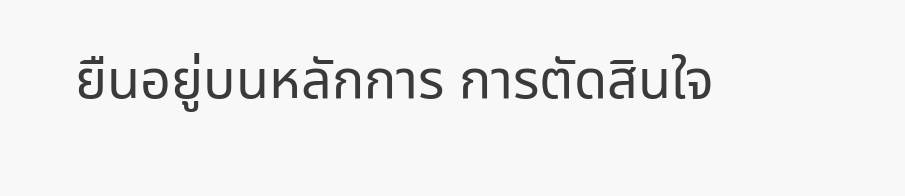ยืนอยู่บนหลักการ การตัดสินใจ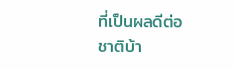ที่เป็นผลดีต่อชาติบ้า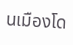นเมืองโด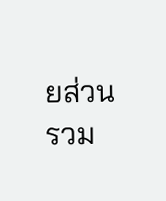ยส่วนรวม